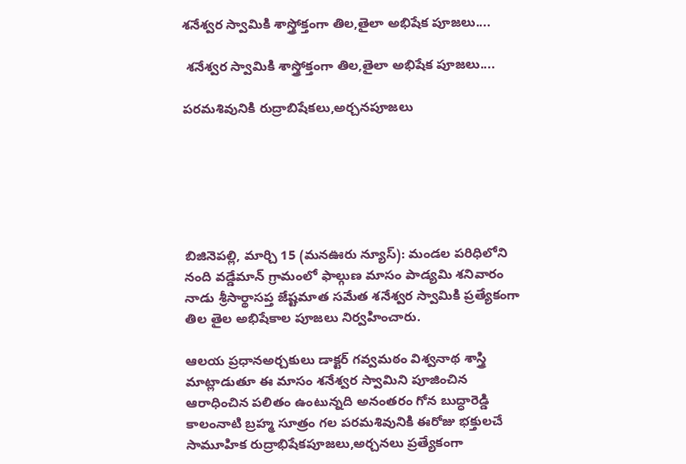శనేశ్వర స్వామికి శాస్త్రోక్తంగా తిల,తైలా అభిషేక పూజలు....

 శనేశ్వర స్వామికి శాస్త్రోక్తంగా తిల,తైలా అభిషేక పూజలు....

పరమశివునికి రుద్రాబిషేకలు,అర్చనపూజలు






బిజినెపల్లి, మార్చి 15 (మనఊరు న్యూస్): మండల పరిధిలోని నంది వడ్డేమాన్ గ్రామంలో ఫాల్గుణ మాసం పాడ్యమి శనివారం నాడు శ్రీసార్థాసప్త జేష్టమాత సమేత శనేశ్వర స్వామికి ప్రత్యేకంగా తిల తైల అభిషేకాల పూజలు నిర్వహించారు.

ఆలయ ప్రధానఅర్చకులు డాక్టర్ గవ్వమఠం విశ్వనాథ శాస్త్రి మాట్లాడుతూ ఈ మాసం శనేశ్వర స్వామిని పూజించిన ఆరాధించిన పలితం ఉంటున్నది అనంతరం గోన బుద్ధారెడ్డి కాలంనాటి బ్రహ్మ సూత్రం గల పరమశివునికి ఈరోజు భక్తులచే సామూహిక రుద్రాభిషేకపూజలు,అర్చనలు ప్రత్యేకంగా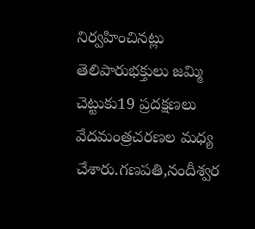నిర్వహించినట్లు తెలిపారుభక్తులు జమ్మి చెట్టుకు19 ప్రదక్షణలు వేదమంత్రచరణల మధ్య చేశారు.గణపతి,నందీశ్వర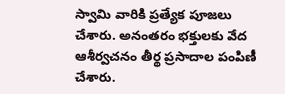స్వామి వారికి ప్రత్యేక పూజలు చేశారు. అనంతరం భక్తులకు వేద ఆశీర్వచనం తీర్థ ప్రసాదాల పంపిణీ చేశారు.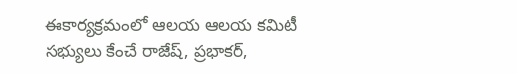ఈకార్యక్రమంలో ఆలయ ఆలయ కమిటీ సభ్యులు కేంచే రాజేష్, ప్రభాకర్,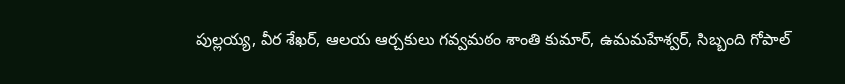పుల్లయ్య, వీర శేఖర్, ఆలయ ఆర్చకులు గవ్వమఠం శాంతి కుమార్, ఉమమహేశ్వర్, సిబ్బంది గోపాల్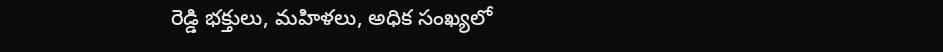రెడ్డి భక్తులు, మహిళలు, అధిక సంఖ్యలో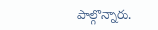పాల్గొన్నారు.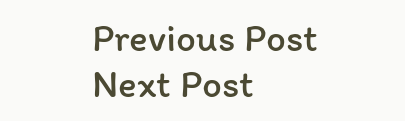Previous Post Next Post